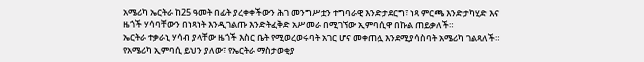አሜሪካ ኤርትራ ከ25 ዓመት በፊት ያረቀቀችውን ሕገ መንግሥቷን ተግባራዊ እንድታደርግ፣ ነጻ ምርጫ እንድታካሂድ እና ዜጎች ሃሳባቸውን በነጻነት እንዲገልጡ እንድትፈቅድ አሥመራ በሚገኘው ኢምባሲዋ በኩል ጠይቃለች።
ኤርትራ ተቃራኒ ሃሳብ ያላቸው ዜጎች እስር ቤት የሚወረወሩባት አገር ሆና መቀጠሏ እንደሚያሳስባት አሜሪካ ገልጻለች። የአሜሪካ ኢምባሲ ይህን ያለው፣ የኤርትራ ማስታወቂያ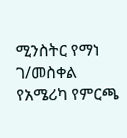ሚንስትር የማነ ገ/መስቀል የአሜሪካ የምርጫ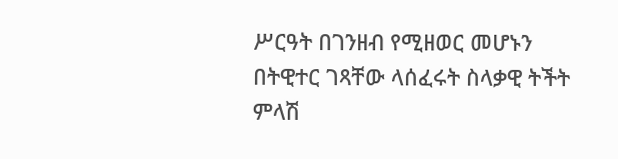ሥርዓት በገንዘብ የሚዘወር መሆኑን በትዊተር ገጻቸው ላሰፈሩት ስላቃዊ ትችት ምላሽ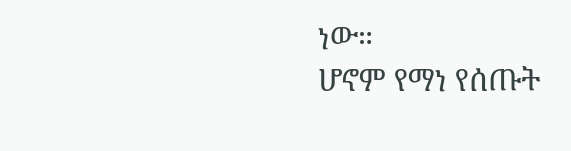ነው።
ሆኖም የማነ የሰጡት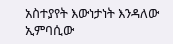አስተያየት እውነታነት እንዳለው ኢምባሲው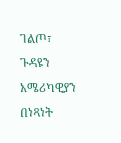ገልጦ፣ ጉዳዩን አሜሪካዊያን በነጻነት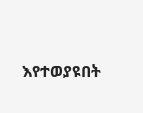እየተወያዩበት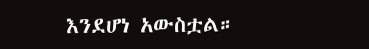እንደሆነ አውስቷል።